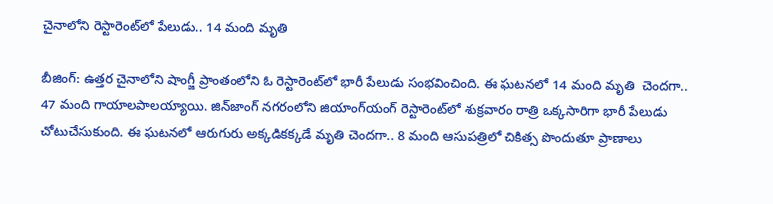చైనాలోని రెస్టారెంట్‌లో పేలుడు.. 14 మంది మృతి

బీజింగ్‌: ఉత్తర చైనాలోని షాంగ్జీ ప్రాంతంలోని ఓ రెస్టారెంట్‌లో భారీ పేలుడు సంభవించింది. ఈ ఘటనలో 14 మంది మృతి  చెందగా.. 47 మంది గాయాలపాలయ్యాయి. జిన్‌జాంగ్‌ నగరంలోని జియాంగ్‌యంగ్‌ రెస్టారెంట్‌లో శుక్రవారం రాత్రి ఒక్కసారిగా భారీ పేలుడు చోటుచేసుకుంది. ఈ ఘటనలో ఆరుగురు అక్కడికక్కడే మృతి చెందగా.. 8 మంది ఆసుపత్రిలో చికిత్స పొందుతూ ప్రాణాలు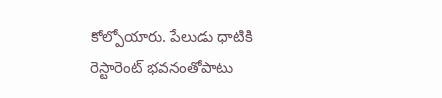కోల్పోయారు. పేలుడు ధాటికి రెస్టారెంట్‌ భవనంతోపాటు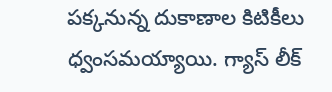పక్కనున్న దుకాణాల కిటికీలు ధ్వంసమయ్యాయి. గ్యాస్‌ లీక్‌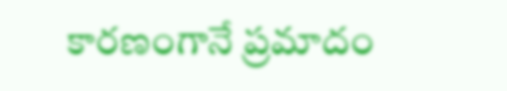కారణంగానే ప్రమాదం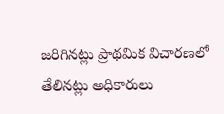జరిగినట్లు ప్రాథమిక విచారణలో తేలినట్లు అధికారులు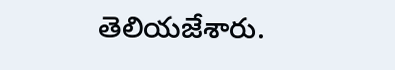తెలియజేశారు.